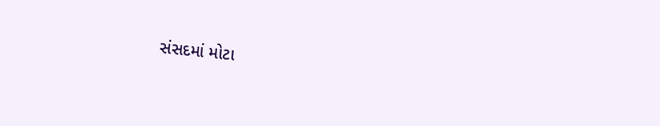સંસદમાં મોટા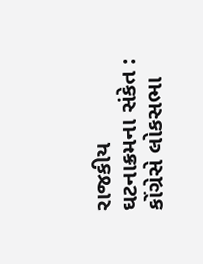રાજકીય ઘટનાક્રમના સંકેત : કોંગ્રેસે લોકસભા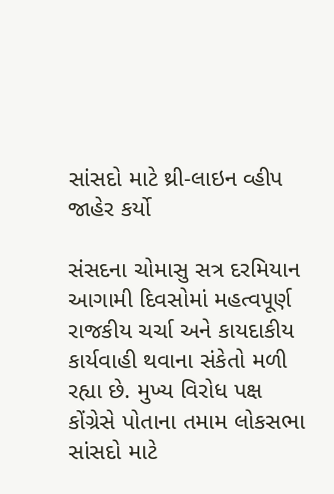સાંસદો માટે થ્રી-લાઇન વ્હીપ જાહેર કર્યો

સંસદના ચોમાસુ સત્ર દરમિયાન આગામી દિવસોમાં મહત્વપૂર્ણ રાજકીય ચર્ચા અને કાયદાકીય કાર્યવાહી થવાના સંકેતો મળી રહ્યા છે. મુખ્ય વિરોધ પક્ષ કોંગ્રેસે પોતાના તમામ લોકસભા સાંસદો માટે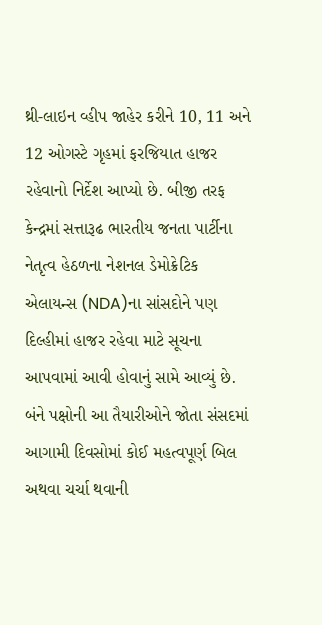થ્રી-લાઇન વ્હીપ જાહેર કરીને 10, 11 અને 12 ઓગસ્ટે ગૃહમાં ફરજિયાત હાજર રહેવાનો નિર્દેશ આપ્યો છે. બીજી તરફ કેન્દ્રમાં સત્તારૂઢ ભારતીય જનતા પાર્ટીના નેતૃત્વ હેઠળના નેશનલ ડેમોક્રેટિક એલાયન્સ (NDA)ના સાંસદોને પણ દિલ્હીમાં હાજર રહેવા માટે સૂચના આપવામાં આવી હોવાનું સામે આવ્યું છે. બંને પક્ષોની આ તૈયારીઓને જોતા સંસદમાં આગામી દિવસોમાં કોઈ મહત્વપૂર્ણ બિલ અથવા ચર્ચા થવાની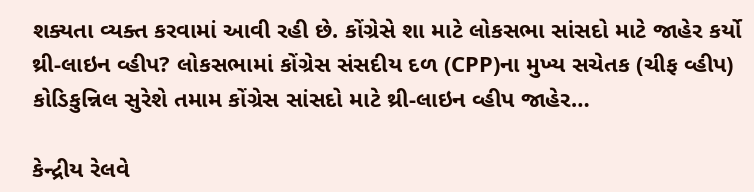શક્યતા વ્યક્ત કરવામાં આવી રહી છે. કોંગ્રેસે શા માટે લોકસભા સાંસદો માટે જાહેર કર્યો થ્રી-લાઇન વ્હીપ? લોકસભામાં કોંગ્રેસ સંસદીય દળ (CPP)ના મુખ્ય સચેતક (ચીફ વ્હીપ) કોડિકુન્નિલ સુરેશે તમામ કોંગ્રેસ સાંસદો માટે થ્રી-લાઇન વ્હીપ જાહેર…

કેન્દ્રીય રેલવે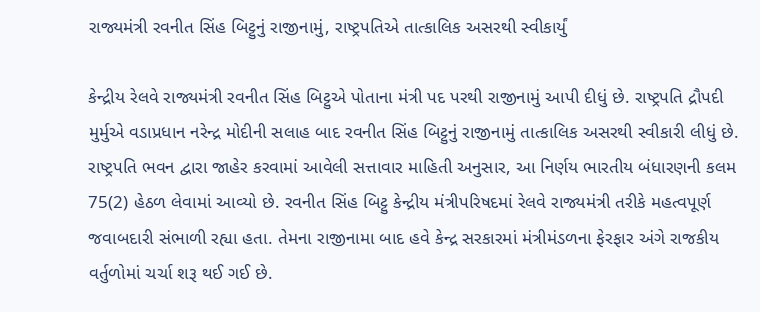રાજ્યમંત્રી રવનીત સિંહ બિટ્ટુનું રાજીનામું, રાષ્ટ્રપતિએ તાત્કાલિક અસરથી સ્વીકાર્યું

કેન્દ્રીય રેલવે રાજ્યમંત્રી રવનીત સિંહ બિટ્ટુએ પોતાના મંત્રી પદ પરથી રાજીનામું આપી દીધું છે. રાષ્ટ્રપતિ દ્રૌપદી મુર્મુએ વડાપ્રધાન નરેન્દ્ર મોદીની સલાહ બાદ રવનીત સિંહ બિટ્ટુનું રાજીનામું તાત્કાલિક અસરથી સ્વીકારી લીધું છે. રાષ્ટ્રપતિ ભવન દ્વારા જાહેર કરવામાં આવેલી સત્તાવાર માહિતી અનુસાર, આ નિર્ણય ભારતીય બંધારણની કલમ 75(2) હેઠળ લેવામાં આવ્યો છે. રવનીત સિંહ બિટ્ટુ કેન્દ્રીય મંત્રીપરિષદમાં રેલવે રાજ્યમંત્રી તરીકે મહત્વપૂર્ણ જવાબદારી સંભાળી રહ્યા હતા. તેમના રાજીનામા બાદ હવે કેન્દ્ર સરકારમાં મંત્રીમંડળના ફેરફાર અંગે રાજકીય વર્તુળોમાં ચર્ચા શરૂ થઈ ગઈ છે.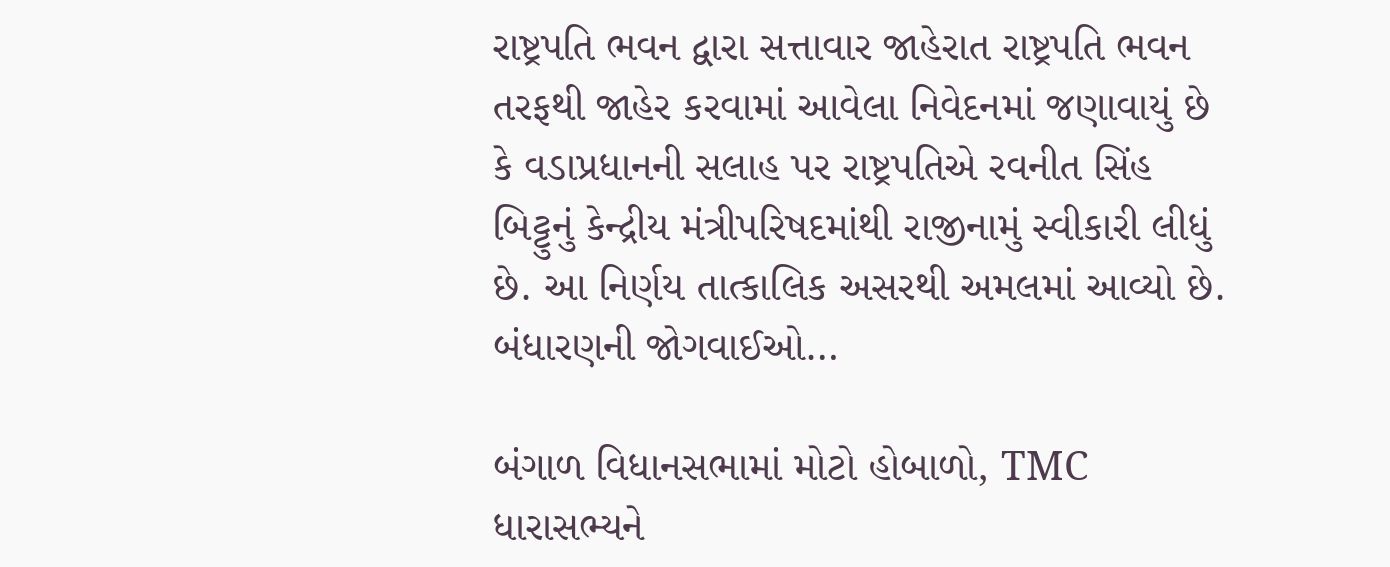રાષ્ટ્રપતિ ભવન દ્વારા સત્તાવાર જાહેરાત રાષ્ટ્રપતિ ભવન તરફથી જાહેર કરવામાં આવેલા નિવેદનમાં જણાવાયું છે કે વડાપ્રધાનની સલાહ પર રાષ્ટ્રપતિએ રવનીત સિંહ બિટ્ટુનું કેન્દ્રીય મંત્રીપરિષદમાંથી રાજીનામું સ્વીકારી લીધું છે. આ નિર્ણય તાત્કાલિક અસરથી અમલમાં આવ્યો છે. બંધારણની જોગવાઈઓ…

બંગાળ વિધાનસભામાં મોટો હોબાળો, TMC ધારાસભ્યને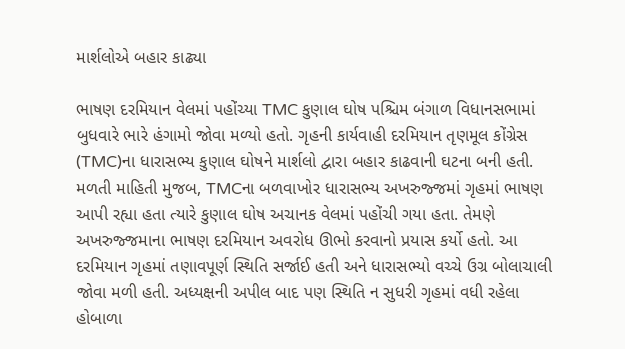માર્શલોએ બહાર કાઢ્યા

ભાષણ દરમિયાન વેલમાં પહોંચ્યા TMC કુણાલ ઘોષ પશ્ચિમ બંગાળ વિધાનસભામાં બુધવારે ભારે હંગામો જોવા મળ્યો હતો. ગૃહની કાર્યવાહી દરમિયાન તૃણમૂલ કોંગ્રેસ (TMC)ના ધારાસભ્ય કુણાલ ઘોષને માર્શલો દ્વારા બહાર કાઢવાની ઘટના બની હતી. મળતી માહિતી મુજબ, TMCના બળવાખોર ધારાસભ્ય અખરુજ્જમાં ગૃહમાં ભાષણ આપી રહ્યા હતા ત્યારે કુણાલ ઘોષ અચાનક વેલમાં પહોંચી ગયા હતા. તેમણે અખરુજ્જમાના ભાષણ દરમિયાન અવરોધ ઊભો કરવાનો પ્રયાસ કર્યો હતો. આ દરમિયાન ગૃહમાં તણાવપૂર્ણ સ્થિતિ સર્જાઈ હતી અને ધારાસભ્યો વચ્ચે ઉગ્ર બોલાચાલી જોવા મળી હતી. અધ્યક્ષની અપીલ બાદ પણ સ્થિતિ ન સુધરી ગૃહમાં વધી રહેલા હોબાળા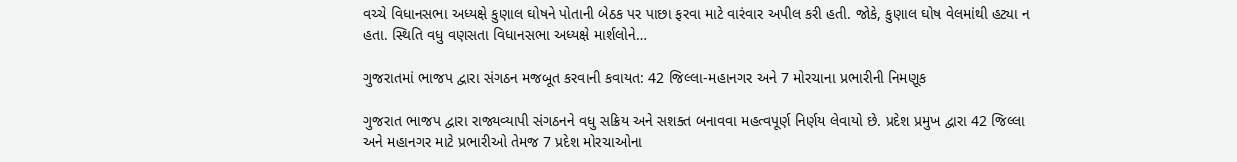વચ્ચે વિધાનસભા અધ્યક્ષે કુણાલ ઘોષને પોતાની બેઠક પર પાછા ફરવા માટે વારંવાર અપીલ કરી હતી. જોકે, કુણાલ ઘોષ વેલમાંથી હટ્યા ન હતા. સ્થિતિ વધુ વણસતા વિધાનસભા અધ્યક્ષે માર્શલોને…

ગુજરાતમાં ભાજપ દ્વારા સંગઠન મજબૂત કરવાની કવાયત: 42 જિલ્લા-મહાનગર અને 7 મોરચાના પ્રભારીની નિમણૂક

ગુજરાત ભાજપ દ્વારા રાજ્યવ્યાપી સંગઠનને વધુ સક્રિય અને સશક્ત બનાવવા મહત્વપૂર્ણ નિર્ણય લેવાયો છે. પ્રદેશ પ્રમુખ દ્વારા 42 જિલ્લા અને મહાનગર માટે પ્રભારીઓ તેમજ 7 પ્રદેશ મોરચાઓના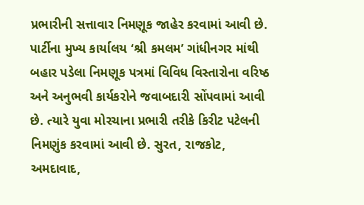પ્રભારીની સત્તાવાર નિમણૂક જાહેર કરવામાં આવી છે. પાર્ટીના મુખ્ય કાર્યાલય ‘શ્રી કમલમ’ ગાંધીનગર માંથી બહાર પડેલા નિમણૂક પત્રમાં વિવિધ વિસ્તારોના વરિષ્ઠ અને અનુભવી કાર્યકરોને જવાબદારી સોંપવામાં આવી છે. ત્યારે યુવા મોરચાના પ્રભારી તરીકે કિરીટ પટેલની નિમણુંક કરવામાં આવી છે. સુરત, રાજકોટ, અમદાવાદ,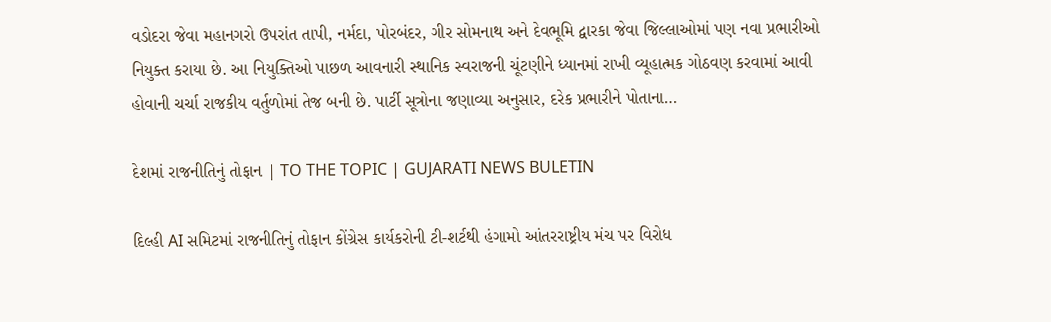વડોદરા જેવા મહાનગરો ઉપરાંત તાપી, નર્મદા, પોરબંદર, ગીર સોમનાથ અને દેવભૂમિ દ્વારકા જેવા જિલ્લાઓમાં પણ નવા પ્રભારીઓ નિયુક્ત કરાયા છે. આ નિયુક્તિઓ પાછળ આવનારી સ્થાનિક સ્વરાજની ચૂંટણીને ધ્યાનમાં રાખી વ્યૂહાત્મક ગોઠવણ કરવામાં આવી હોવાની ચર્ચા રાજકીય વર્તુળોમાં તેજ બની છે. પાર્ટી સૂત્રોના જણાવ્યા અનુસાર, દરેક પ્રભારીને પોતાના…

દેશમાં રાજનીતિનું તોફાન | TO THE TOPIC | GUJARATI NEWS BULETIN

દિલ્હી AI સમિટમાં રાજનીતિનું તોફાન કોંગ્રેસ કાર્યકરોની ટી-શર્ટથી હંગામો આંતરરાષ્ટ્રીય મંચ પર વિરોધ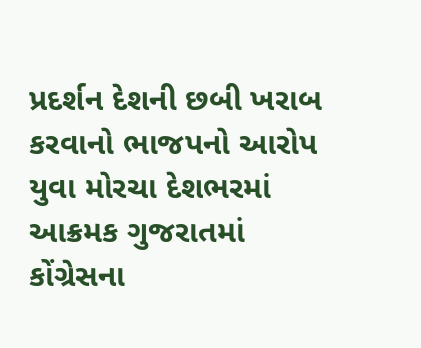પ્રદર્શન દેશની છબી ખરાબ કરવાનો ભાજપનો આરોપ યુવા મોરચા દેશભરમાં આક્રમક ગુજરાતમાં કોંગ્રેસના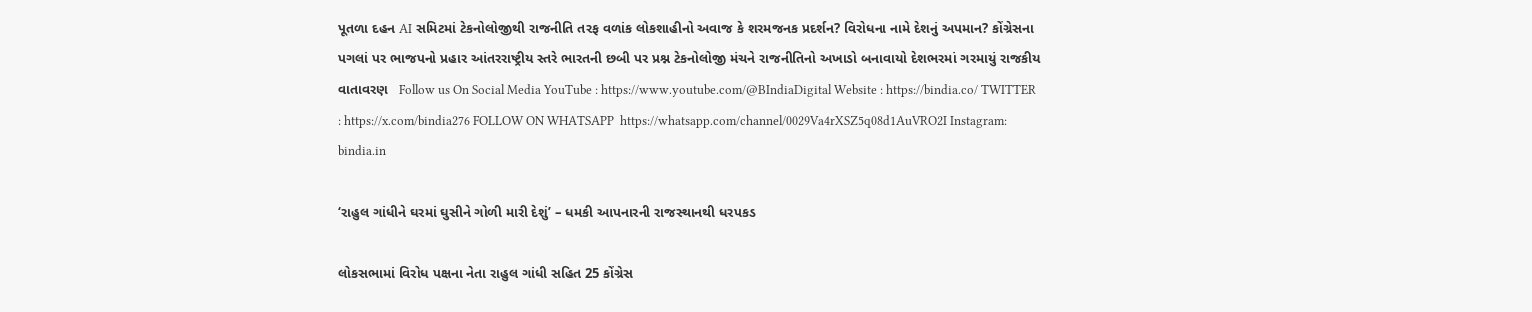પૂતળા દહન AI સમિટમાં ટેકનોલોજીથી રાજનીતિ તરફ વળાંક લોકશાહીનો અવાજ કે શરમજનક પ્રદર્શન? વિરોધના નામે દેશનું અપમાન? કોંગ્રેસના પગલાં પર ભાજપનો પ્રહાર આંતરરાષ્ટ્રીય સ્તરે ભારતની છબી પર પ્રશ્ન ટેકનોલોજી મંચને રાજનીતિનો અખાડો બનાવાયો દેશભરમાં ગરમાયું રાજકીય વાતાવરણ   Follow us On Social Media YouTube : https://www.youtube.com/@BIndiaDigital Website : https://bindia.co/ TWITTER : https://x.com/bindia276 FOLLOW ON WHATSAPP  https://whatsapp.com/channel/0029Va4rXSZ5q08d1AuVRO2I Instagram:  bindia.in

‘રાહુલ ગાંધીને ઘરમાં ઘુસીને ગોળી મારી દેશું’ – ધમકી આપનારની રાજસ્થાનથી ધરપકડ

લોકસભામાં વિરોધ પક્ષના નેતા રાહુલ ગાંધી સહિત 25 કોંગ્રેસ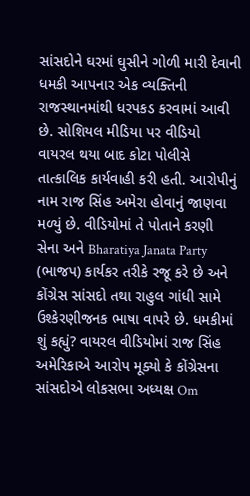સાંસદોને ઘરમાં ઘુસીને ગોળી મારી દેવાની ધમકી આપનાર એક વ્યક્તિની રાજસ્થાનમાંથી ધરપકડ કરવામાં આવી છે. સોશિયલ મીડિયા પર વીડિયો વાયરલ થયા બાદ કોટા પોલીસે તાત્કાલિક કાર્યવાહી કરી હતી. આરોપીનું નામ રાજ સિંહ અમેરા હોવાનું જાણવા મળ્યું છે. વીડિયોમાં તે પોતાને કરણી સેના અને Bharatiya Janata Party (ભાજપ) કાર્યકર તરીકે રજૂ કરે છે અને કોંગ્રેસ સાંસદો તથા રાહુલ ગાંધી સામે ઉશ્કેરણીજનક ભાષા વાપરે છે. ધમકીમાં શું કહ્યું? વાયરલ વીડિયોમાં રાજ સિંહ અમેરિકાએ આરોપ મૂક્યો કે કોંગ્રેસના સાંસદોએ લોકસભા અધ્યક્ષ Om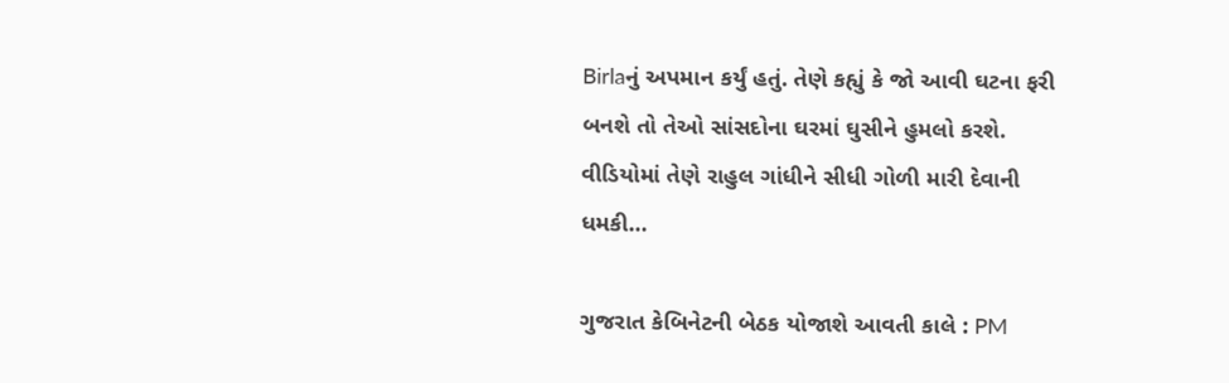Birlaનું અપમાન કર્યું હતું. તેણે કહ્યું કે જો આવી ઘટના ફરી બનશે તો તેઓ સાંસદોના ઘરમાં ઘુસીને હુમલો કરશે. વીડિયોમાં તેણે રાહુલ ગાંધીને સીધી ગોળી મારી દેવાની ધમકી…

ગુજરાત કેબિનેટની બેઠક યોજાશે આવતી કાલે : PM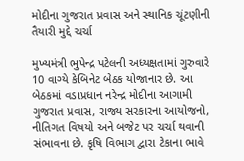મોદીના ગુજરાત પ્રવાસ અને સ્થાનિક ચૂંટણીની તૈયારી મુદ્દે ચર્ચા

મુખ્યમંત્રી ભુપેન્દ્ર પટેલની અધ્યક્ષતામાં ગુરુવારે 10 વાગ્યે કેબિનેટ બેઠક યોજાનાર છે. આ બેઠકમાં વડાપ્રધાન નરેન્દ્ર મોદીના આગામી ગુજરાત પ્રવાસ, રાજ્ય સરકારના આયોજનો, નીતિગત વિષયો અને બજેટ પર ચર્ચા થવાની સંભાવના છે. કૃષિ વિભાગ દ્વારા ટેકાના ભાવે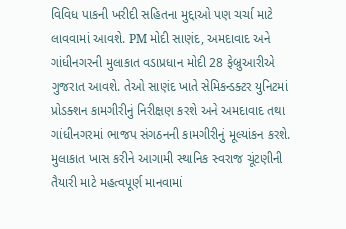વિવિધ પાકની ખરીદી સહિતના મુદ્દાઓ પણ ચર્ચા માટે લાવવામાં આવશે. PM મોદી સાણંદ, અમદાવાદ અને ગાંધીનગરની મુલાકાત વડાપ્રધાન મોદી 28 ફેબ્રુઆરીએ ગુજરાત આવશે. તેઓ સાણંદ ખાતે સેમિકન્ડક્ટર યુનિટમાં પ્રોડક્શન કામગીરીનું નિરીક્ષણ કરશે અને અમદાવાદ તથા ગાંધીનગરમાં ભાજપ સંગઠનની કામગીરીનું મૂલ્યાંકન કરશે. મુલાકાત ખાસ કરીને આગામી સ્થાનિક સ્વરાજ ચૂંટણીની તૈયારી માટે મહત્વપૂર્ણ માનવામાં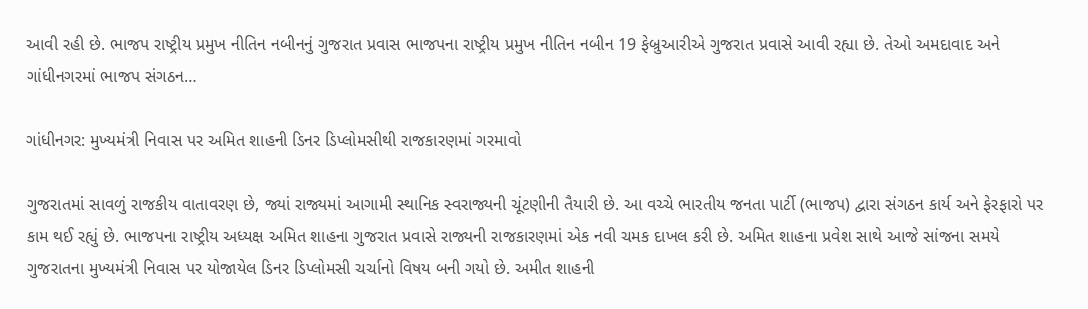આવી રહી છે. ભાજપ રાષ્ટ્રીય પ્રમુખ નીતિન નબીનનું ગુજરાત પ્રવાસ ભાજપના રાષ્ટ્રીય પ્રમુખ નીતિન નબીન 19 ફેબ્રુઆરીએ ગુજરાત પ્રવાસે આવી રહ્યા છે. તેઓ અમદાવાદ અને ગાંધીનગરમાં ભાજપ સંગઠન…

ગાંધીનગર: મુખ્યમંત્રી નિવાસ પર અમિત શાહની ડિનર ડિપ્લોમસીથી રાજકારણમાં ગરમાવો

ગુજરાતમાં સાવળું રાજકીય વાતાવરણ છે, જ્યાં રાજ્યમાં આગામી સ્થાનિક સ્વરાજ્યની ચૂંટણીની તૈયારી છે. આ વચ્ચે ભારતીય જનતા પાર્ટી (ભાજપ) દ્વારા સંગઠન કાર્ય અને ફેરફારો પર કામ થઈ રહ્યું છે. ભાજપના રાષ્ટ્રીય અધ્યક્ષ અમિત શાહના ગુજરાત પ્રવાસે રાજ્યની રાજકારણમાં એક નવી ચમક દાખલ કરી છે. અમિત શાહના પ્રવેશ સાથે આજે સાંજના સમયે ગુજરાતના મુખ્યમંત્રી નિવાસ પર યોજાયેલ ડિનર ડિપ્લોમસી ચર્ચાનો વિષય બની ગયો છે. અમીત શાહની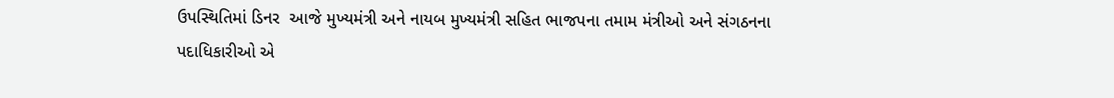ઉપસ્થિતિમાં ડિનર  આજે મુખ્યમંત્રી અને નાયબ મુખ્યમંત્રી સહિત ભાજપના તમામ મંત્રીઓ અને સંગઠનના પદાધિકારીઓ એ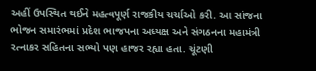અહીં ઉપસ્થિત થઈને મહત્વપૂર્ણ રાજકીય ચર્ચાઓ કરી. આ સાંજના ભોજન સમારંભમાં પ્રદેશ ભાજપના અધ્યક્ષ અને સંગઠનના મહામંત્રી રત્નાકર સહિતના સભ્યો પણ હાજર રહ્યા હતા. ચૂંટણી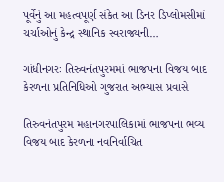પૂર્વેનું આ મહત્વપૂર્ણ સંકેત આ ડિનર ડિપ્લોમસીમાં ચર્ચાઓનું કેન્દ્ર સ્થાનિક સ્વરાજ્યની…

ગાંધીનગરઃ તિરુવનંતપુરમમાં ભાજપના વિજય બાદ કેરળના પ્રતિનિધિઓ ગુજરાત અભ્યાસ પ્રવાસે

તિરુવનંતપુરમ મહાનગરપાલિકામાં ભાજપના ભવ્ય વિજય બાદ કેરળના નવનિર્વાચિત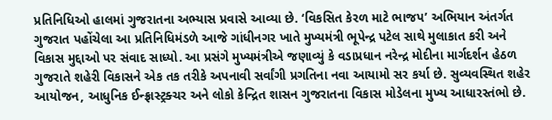પ્રતિનિધિઓ હાલમાં ગુજરાતના અભ્યાસ પ્રવાસે આવ્યા છે. ‘વિકસિત કેરળ માટે ભાજપ’ અભિયાન અંતર્ગત ગુજરાત પહોંચેલા આ પ્રતિનિધિમંડળે આજે ગાંધીનગર ખાતે મુખ્યમંત્રી ભૂપેન્દ્ર પટેલ સાથે મુલાકાત કરી અને વિકાસ મુદ્દાઓ પર સંવાદ સાધ્યો. આ પ્રસંગે મુખ્યમંત્રીએ જણાવ્યું કે વડાપ્રધાન નરેન્દ્ર મોદીના માર્ગદર્શન હેઠળ ગુજરાતે શહેરી વિકાસને એક તક તરીકે અપનાવી સર્વાંગી પ્રગતિના નવા આયામો સર કર્યા છે. સુવ્યવસ્થિત શહેર આયોજન, આધુનિક ઈન્ફ્રાસ્ટ્રક્ચર અને લોકો કેન્દ્રિત શાસન ગુજરાતના વિકાસ મોડેલના મુખ્ય આધારસ્તંભો છે.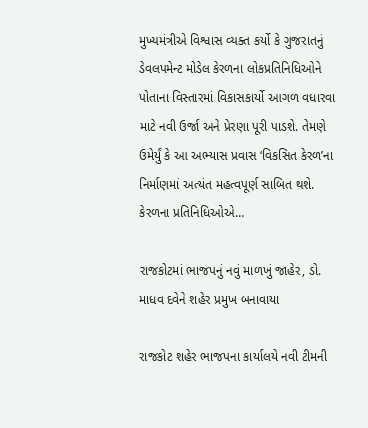મુખ્યમંત્રીએ વિશ્વાસ વ્યક્ત કર્યો કે ગુજરાતનું ડેવલપમેન્ટ મોડેલ કેરળના લોકપ્રતિનિધિઓને પોતાના વિસ્તારમાં વિકાસકાર્યો આગળ વધારવા માટે નવી ઉર્જા અને પ્રેરણા પૂરી પાડશે. તેમણે ઉમેર્યું કે આ અભ્યાસ પ્રવાસ ‘વિકસિત કેરળ’ના નિર્માણમાં અત્યંત મહત્વપૂર્ણ સાબિત થશે. કેરળના પ્રતિનિધિઓએ…

રાજકોટમાં ભાજપનું નવું માળખું જાહેર, ડો. માધવ દવેને શહેર પ્રમુખ બનાવાયા

રાજકોટ શહેર ભાજપના કાર્યાલયે નવી ટીમની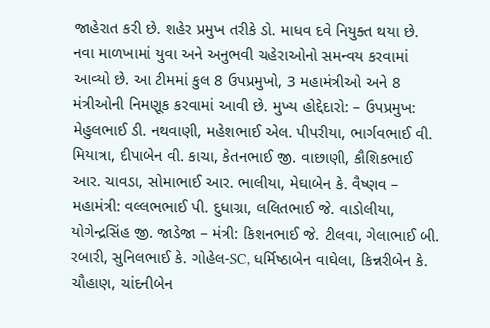જાહેરાત કરી છે. શહેર પ્રમુખ તરીકે ડો. માધવ દવે નિયુક્ત થયા છે. નવા માળખામાં યુવા અને અનુભવી ચહેરાઓનો સમન્વય કરવામાં આવ્યો છે. આ ટીમમાં કુલ 8 ઉપપ્રમુખો, 3 મહામંત્રીઓ અને 8 મંત્રીઓની નિમણૂક કરવામાં આવી છે. મુખ્ય હોદ્દેદારો: – ઉપપ્રમુખ: મેહુલભાઈ ડી. નથવાણી, મહેશભાઈ એલ. પીપરીયા, ભાર્ગવભાઈ વી. મિયાત્રા, દીપાબેન વી. કાચા, કેતનભાઈ જી. વાછાણી, કૌશિકભાઈ આર. ચાવડા, સોમાભાઈ આર. ભાલીયા, મેઘાબેન કે. વૈષ્ણવ – મહામંત્રી: વલ્લભભાઈ પી. દુધાગ્રા, લલિતભાઈ જે. વાડોલીયા, યોગેન્દ્રસિંહ જી. જાડેજા – મંત્રી: કિશનભાઈ જે. ટીલવા, ગેલાભાઈ બી. રબારી, સુનિલભાઈ કે. ગોહેલ-SC, ધર્મિષ્ઠાબેન વાઘેલા, કિન્નરીબેન કે. ચૌહાણ, ચાંદનીબેન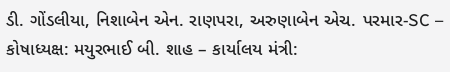ડી. ગોંડલીયા, નિશાબેન એન. રાણપરા, અરુણાબેન એચ. પરમાર-SC – કોષાધ્યક્ષ: મયુરભાઈ બી. શાહ – કાર્યાલય મંત્રી: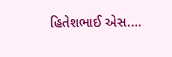હિતેશભાઈ એસ.…